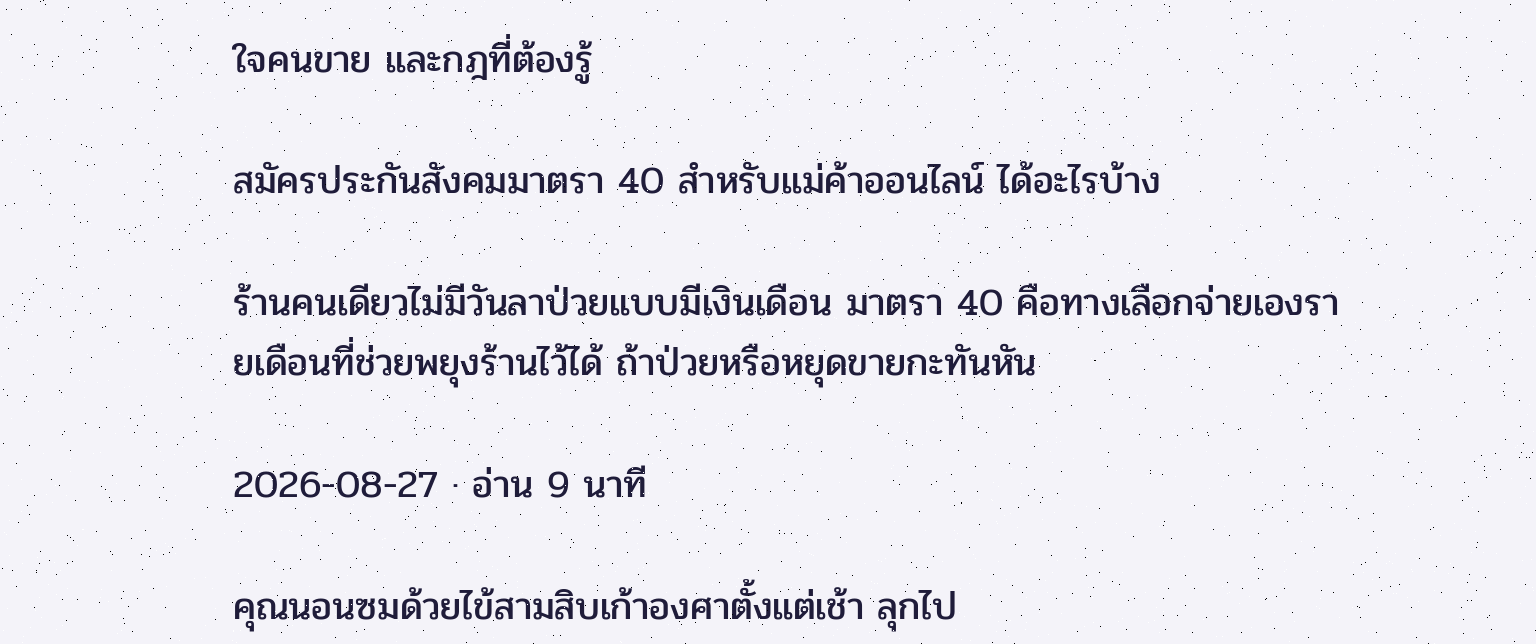ใจคนขาย และกฎที่ต้องรู้

สมัครประกันสังคมมาตรา 40 สำหรับแม่ค้าออนไลน์ ได้อะไรบ้าง

ร้านคนเดียวไม่มีวันลาป่วยแบบมีเงินเดือน มาตรา 40 คือทางเลือกจ่ายเองรายเดือนที่ช่วยพยุงร้านไว้ได้ ถ้าป่วยหรือหยุดขายกะทันหัน

2026-08-27 · อ่าน 9 นาที

คุณนอนซมด้วยไข้สามสิบเก้าองศาตั้งแต่เช้า ลุกไป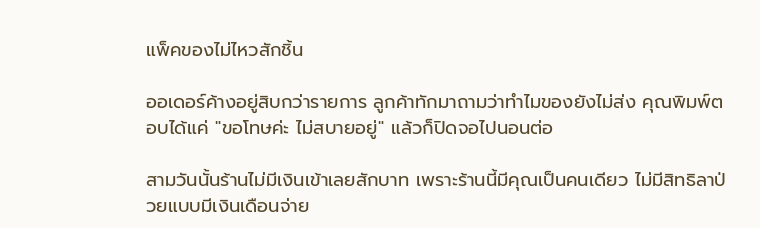แพ็คของไม่ไหวสักชิ้น

ออเดอร์ค้างอยู่สิบกว่ารายการ ลูกค้าทักมาถามว่าทำไมของยังไม่ส่ง คุณพิมพ์ตอบได้แค่ "ขอโทษค่ะ ไม่สบายอยู่" แล้วก็ปิดจอไปนอนต่อ

สามวันนั้นร้านไม่มีเงินเข้าเลยสักบาท เพราะร้านนี้มีคุณเป็นคนเดียว ไม่มีสิทธิลาป่วยแบบมีเงินเดือนจ่าย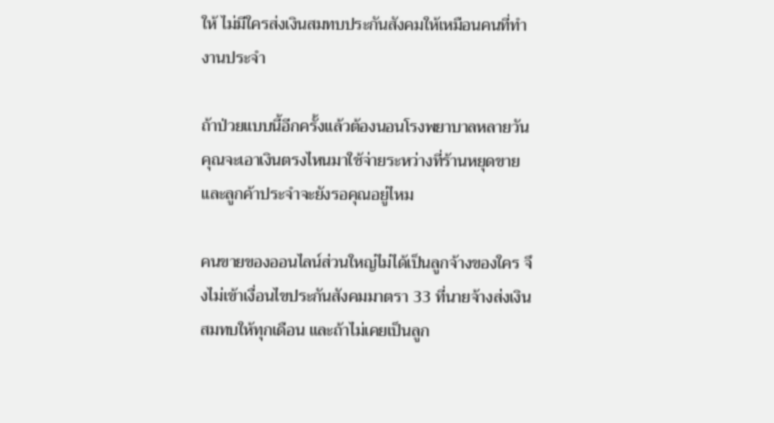ให้ ไม่มีใครส่งเงินสมทบประกันสังคมให้เหมือนคนที่ทำงานประจำ

ถ้าป่วยแบบนี้อีกครั้งแล้วต้องนอนโรงพยาบาลหลายวัน คุณจะเอาเงินตรงไหนมาใช้จ่ายระหว่างที่ร้านหยุดขาย และลูกค้าประจำจะยังรอคุณอยู่ไหม

คนขายของออนไลน์ส่วนใหญ่ไม่ได้เป็นลูกจ้างของใคร จึงไม่เข้าเงื่อนไขประกันสังคมมาตรา 33 ที่นายจ้างส่งเงินสมทบให้ทุกเดือน และถ้าไม่เคยเป็นลูก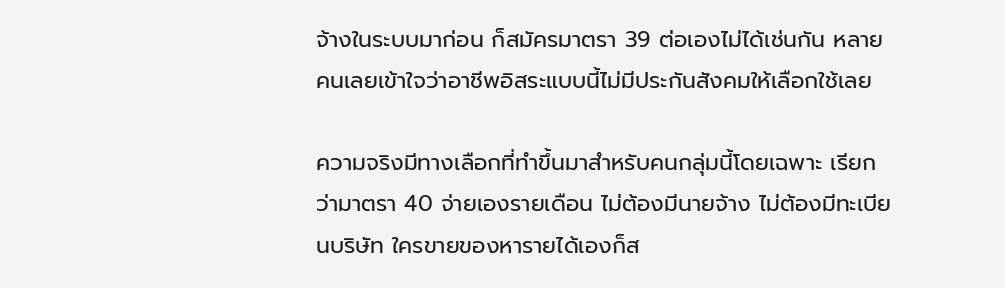จ้างในระบบมาก่อน ก็สมัครมาตรา 39 ต่อเองไม่ได้เช่นกัน หลายคนเลยเข้าใจว่าอาชีพอิสระแบบนี้ไม่มีประกันสังคมให้เลือกใช้เลย

ความจริงมีทางเลือกที่ทำขึ้นมาสำหรับคนกลุ่มนี้โดยเฉพาะ เรียกว่ามาตรา 40 จ่ายเองรายเดือน ไม่ต้องมีนายจ้าง ไม่ต้องมีทะเบียนบริษัท ใครขายของหารายได้เองก็ส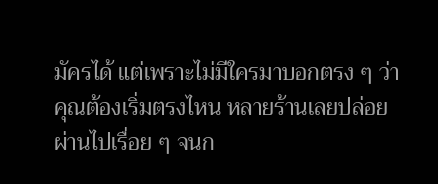มัครได้ แต่เพราะไม่มีใครมาบอกตรง ๆ ว่าคุณต้องเริ่มตรงไหน หลายร้านเลยปล่อยผ่านไปเรื่อย ๆ จนก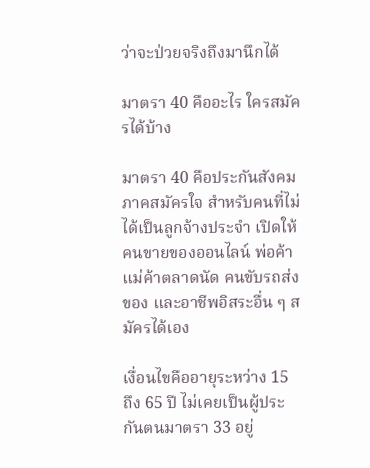ว่าจะป่วยจริงถึงมานึกได้

มาตรา 40 คืออะไร ใครสมัครได้บ้าง

มาตรา 40 คือประกันสังคมภาคสมัครใจ สำหรับคนที่ไม่ได้เป็นลูกจ้างประจำ เปิดให้คนขายของออนไลน์ พ่อค้าแม่ค้าตลาดนัด คนขับรถส่งของ และอาชีพอิสระอื่น ๆ สมัครได้เอง

เงื่อนไขคืออายุระหว่าง 15 ถึง 65 ปี ไม่เคยเป็นผู้ประกันตนมาตรา 33 อยู่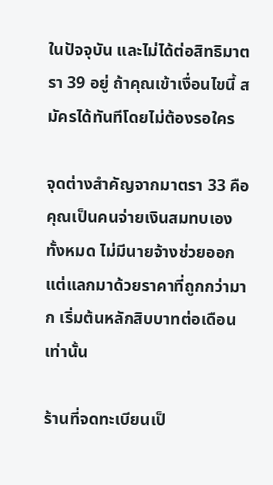ในปัจจุบัน และไม่ได้ต่อสิทธิมาตรา 39 อยู่ ถ้าคุณเข้าเงื่อนไขนี้ สมัครได้ทันทีโดยไม่ต้องรอใคร

จุดต่างสำคัญจากมาตรา 33 คือคุณเป็นคนจ่ายเงินสมทบเองทั้งหมด ไม่มีนายจ้างช่วยออก แต่แลกมาด้วยราคาที่ถูกกว่ามาก เริ่มต้นหลักสิบบาทต่อเดือนเท่านั้น

ร้านที่จดทะเบียนเป็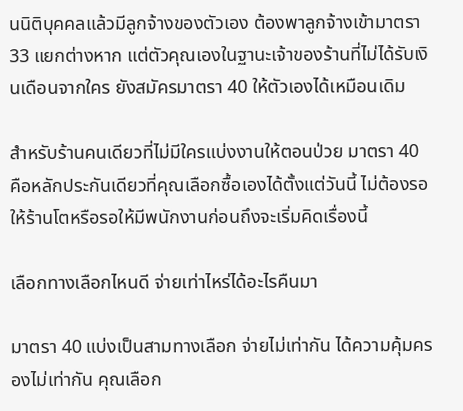นนิติบุคคลแล้วมีลูกจ้างของตัวเอง ต้องพาลูกจ้างเข้ามาตรา 33 แยกต่างหาก แต่ตัวคุณเองในฐานะเจ้าของร้านที่ไม่ได้รับเงินเดือนจากใคร ยังสมัครมาตรา 40 ให้ตัวเองได้เหมือนเดิม

สำหรับร้านคนเดียวที่ไม่มีใครแบ่งงานให้ตอนป่วย มาตรา 40 คือหลักประกันเดียวที่คุณเลือกซื้อเองได้ตั้งแต่วันนี้ ไม่ต้องรอให้ร้านโตหรือรอให้มีพนักงานก่อนถึงจะเริ่มคิดเรื่องนี้

เลือกทางเลือกไหนดี จ่ายเท่าไหร่ได้อะไรคืนมา

มาตรา 40 แบ่งเป็นสามทางเลือก จ่ายไม่เท่ากัน ได้ความคุ้มครองไม่เท่ากัน คุณเลือก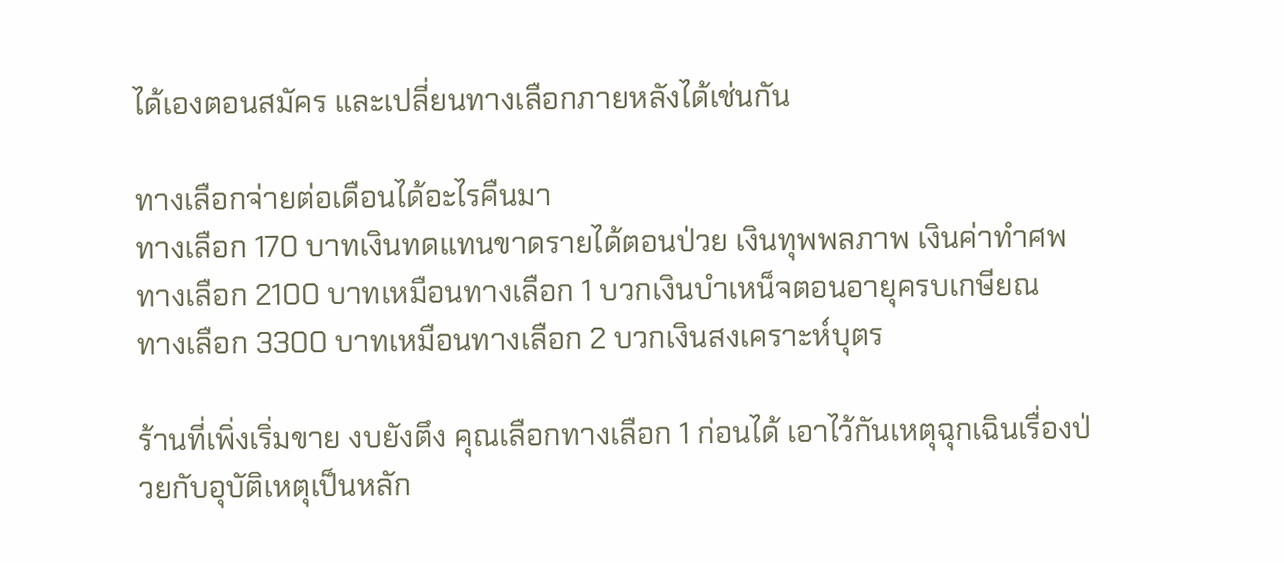ได้เองตอนสมัคร และเปลี่ยนทางเลือกภายหลังได้เช่นกัน

ทางเลือกจ่ายต่อเดือนได้อะไรคืนมา
ทางเลือก 170 บาทเงินทดแทนขาดรายได้ตอนป่วย เงินทุพพลภาพ เงินค่าทำศพ
ทางเลือก 2100 บาทเหมือนทางเลือก 1 บวกเงินบำเหน็จตอนอายุครบเกษียณ
ทางเลือก 3300 บาทเหมือนทางเลือก 2 บวกเงินสงเคราะห์บุตร

ร้านที่เพิ่งเริ่มขาย งบยังตึง คุณเลือกทางเลือก 1 ก่อนได้ เอาไว้กันเหตุฉุกเฉินเรื่องป่วยกับอุบัติเหตุเป็นหลัก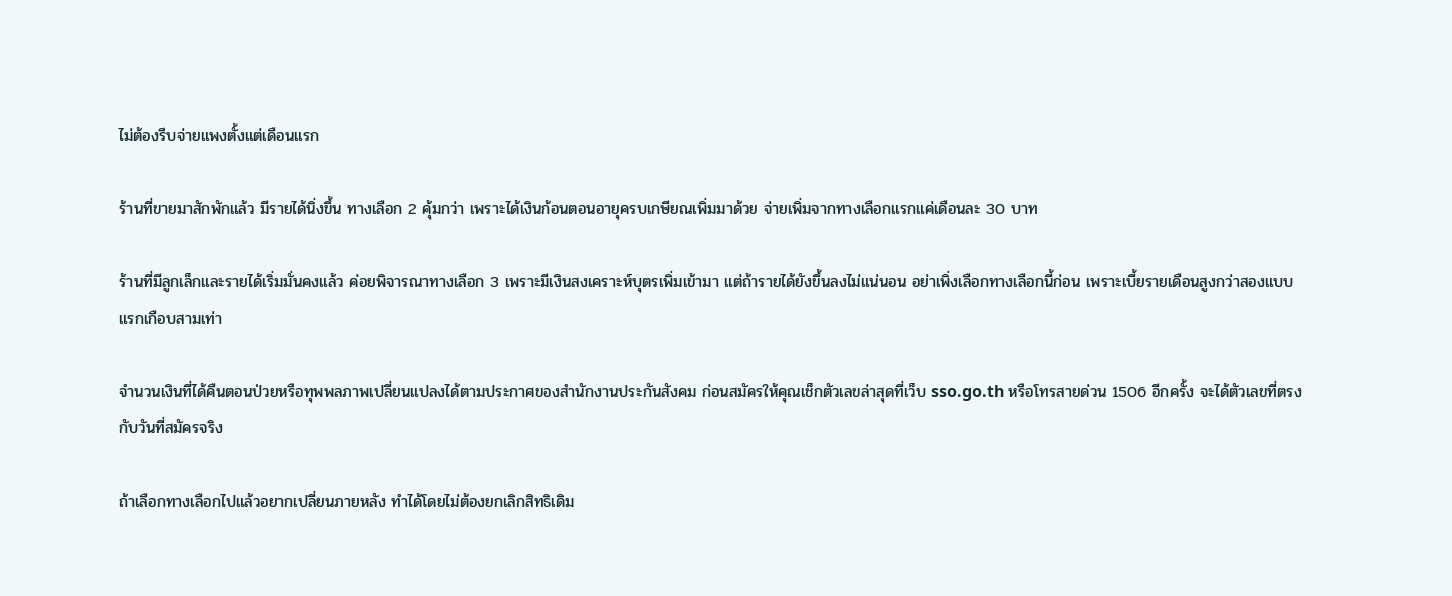ไม่ต้องรีบจ่ายแพงตั้งแต่เดือนแรก

ร้านที่ขายมาสักพักแล้ว มีรายได้นิ่งขึ้น ทางเลือก 2 คุ้มกว่า เพราะได้เงินก้อนตอนอายุครบเกษียณเพิ่มมาด้วย จ่ายเพิ่มจากทางเลือกแรกแค่เดือนละ 30 บาท

ร้านที่มีลูกเล็กและรายได้เริ่มมั่นคงแล้ว ค่อยพิจารณาทางเลือก 3 เพราะมีเงินสงเคราะห์บุตรเพิ่มเข้ามา แต่ถ้ารายได้ยังขึ้นลงไม่แน่นอน อย่าเพิ่งเลือกทางเลือกนี้ก่อน เพราะเบี้ยรายเดือนสูงกว่าสองแบบแรกเกือบสามเท่า

จำนวนเงินที่ได้คืนตอนป่วยหรือทุพพลภาพเปลี่ยนแปลงได้ตามประกาศของสำนักงานประกันสังคม ก่อนสมัครให้คุณเช็กตัวเลขล่าสุดที่เว็บ sso.go.th หรือโทรสายด่วน 1506 อีกครั้ง จะได้ตัวเลขที่ตรงกับวันที่สมัครจริง

ถ้าเลือกทางเลือกไปแล้วอยากเปลี่ยนภายหลัง ทำได้โดยไม่ต้องยกเลิกสิทธิเดิม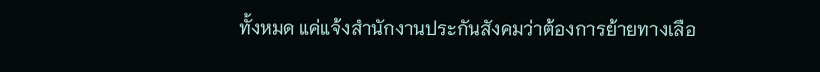ทั้งหมด แค่แจ้งสำนักงานประกันสังคมว่าต้องการย้ายทางเลือ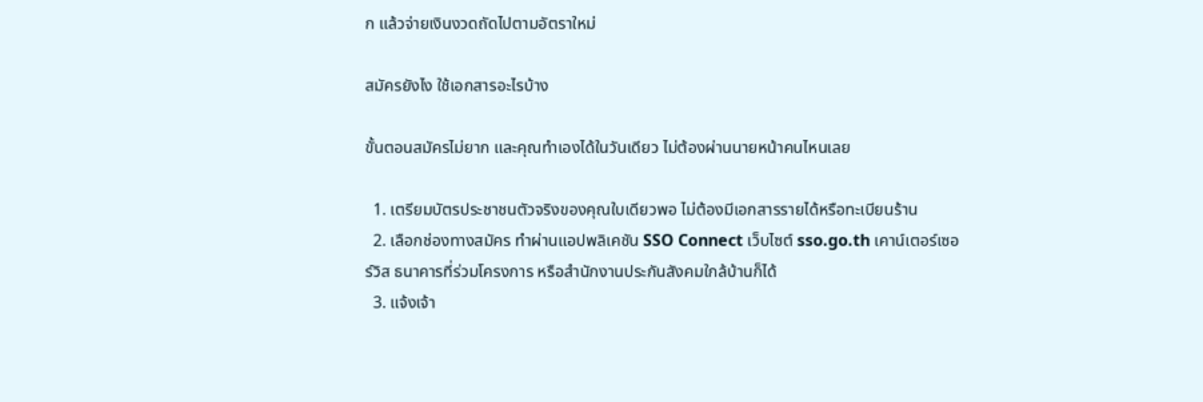ก แล้วจ่ายเงินงวดถัดไปตามอัตราใหม่

สมัครยังไง ใช้เอกสารอะไรบ้าง

ขั้นตอนสมัครไม่ยาก และคุณทำเองได้ในวันเดียว ไม่ต้องผ่านนายหน้าคนไหนเลย

  1. เตรียมบัตรประชาชนตัวจริงของคุณใบเดียวพอ ไม่ต้องมีเอกสารรายได้หรือทะเบียนร้าน
  2. เลือกช่องทางสมัคร ทำผ่านแอปพลิเคชัน SSO Connect เว็บไซต์ sso.go.th เคาน์เตอร์เซอร์วิส ธนาคารที่ร่วมโครงการ หรือสำนักงานประกันสังคมใกล้บ้านก็ได้
  3. แจ้งเจ้า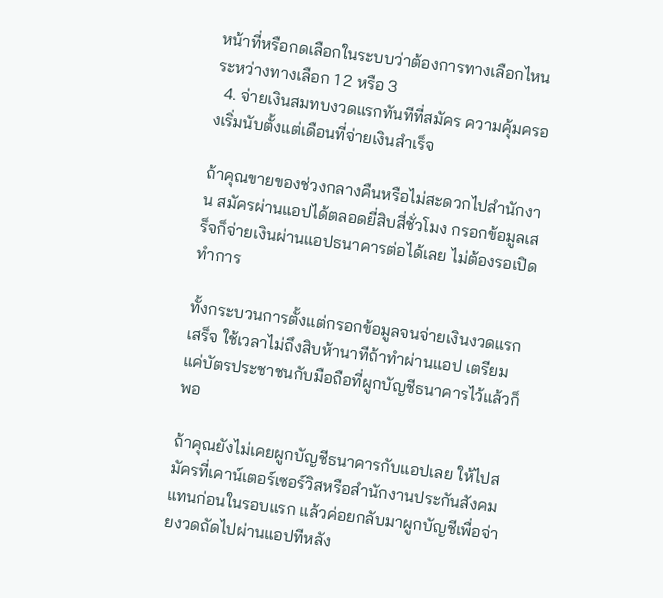หน้าที่หรือกดเลือกในระบบว่าต้องการทางเลือกไหน ระหว่างทางเลือก 1 2 หรือ 3
  4. จ่ายเงินสมทบงวดแรกทันทีที่สมัคร ความคุ้มครองเริ่มนับตั้งแต่เดือนที่จ่ายเงินสำเร็จ

ถ้าคุณขายของช่วงกลางคืนหรือไม่สะดวกไปสำนักงาน สมัครผ่านแอปได้ตลอดยี่สิบสี่ชั่วโมง กรอกข้อมูลเสร็จก็จ่ายเงินผ่านแอปธนาคารต่อได้เลย ไม่ต้องรอเปิดทำการ

ทั้งกระบวนการตั้งแต่กรอกข้อมูลจนจ่ายเงินงวดแรกเสร็จ ใช้เวลาไม่ถึงสิบห้านาทีถ้าทำผ่านแอป เตรียมแค่บัตรประชาชนกับมือถือที่ผูกบัญชีธนาคารไว้แล้วก็พอ

ถ้าคุณยังไม่เคยผูกบัญชีธนาคารกับแอปเลย ให้ไปสมัครที่เคาน์เตอร์เซอร์วิสหรือสำนักงานประกันสังคมแทนก่อนในรอบแรก แล้วค่อยกลับมาผูกบัญชีเพื่อจ่ายงวดถัดไปผ่านแอปทีหลัง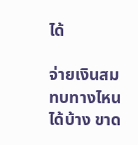ได้

จ่ายเงินสมทบทางไหนได้บ้าง ขาด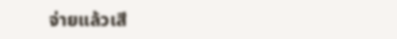จ่ายแล้วเสี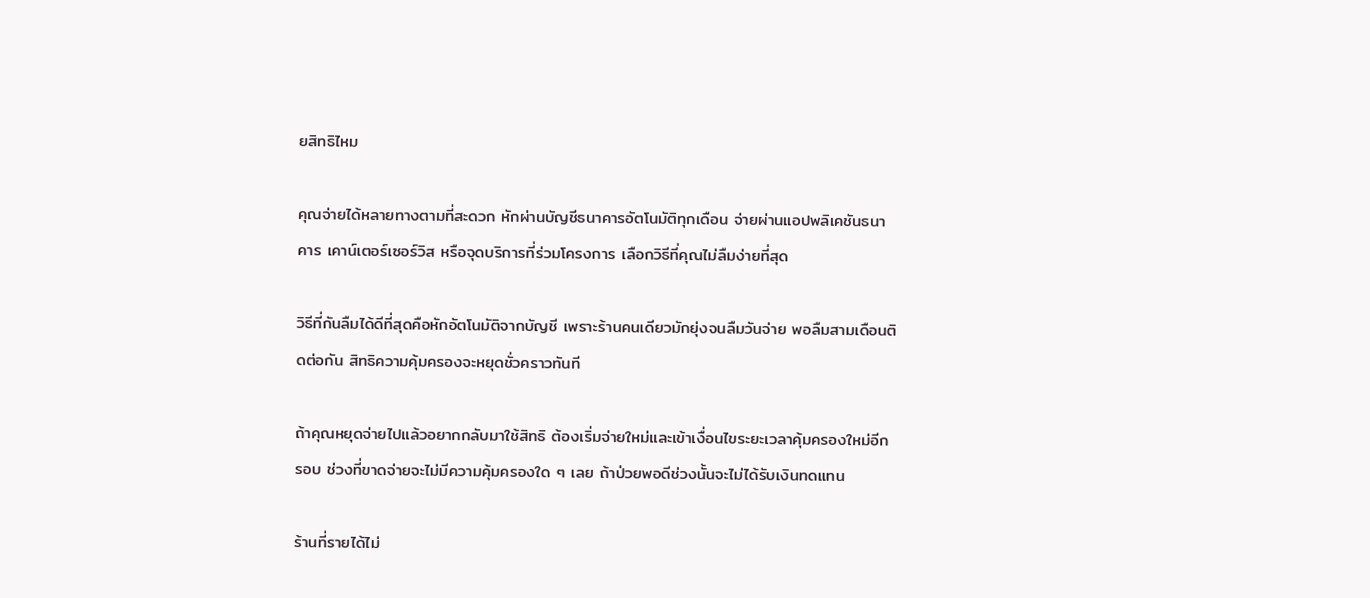ยสิทธิไหม

คุณจ่ายได้หลายทางตามที่สะดวก หักผ่านบัญชีธนาคารอัตโนมัติทุกเดือน จ่ายผ่านแอปพลิเคชันธนาคาร เคาน์เตอร์เซอร์วิส หรือจุดบริการที่ร่วมโครงการ เลือกวิธีที่คุณไม่ลืมง่ายที่สุด

วิธีที่กันลืมได้ดีที่สุดคือหักอัตโนมัติจากบัญชี เพราะร้านคนเดียวมักยุ่งจนลืมวันจ่าย พอลืมสามเดือนติดต่อกัน สิทธิความคุ้มครองจะหยุดชั่วคราวทันที

ถ้าคุณหยุดจ่ายไปแล้วอยากกลับมาใช้สิทธิ ต้องเริ่มจ่ายใหม่และเข้าเงื่อนไขระยะเวลาคุ้มครองใหม่อีกรอบ ช่วงที่ขาดจ่ายจะไม่มีความคุ้มครองใด ๆ เลย ถ้าป่วยพอดีช่วงนั้นจะไม่ได้รับเงินทดแทน

ร้านที่รายได้ไม่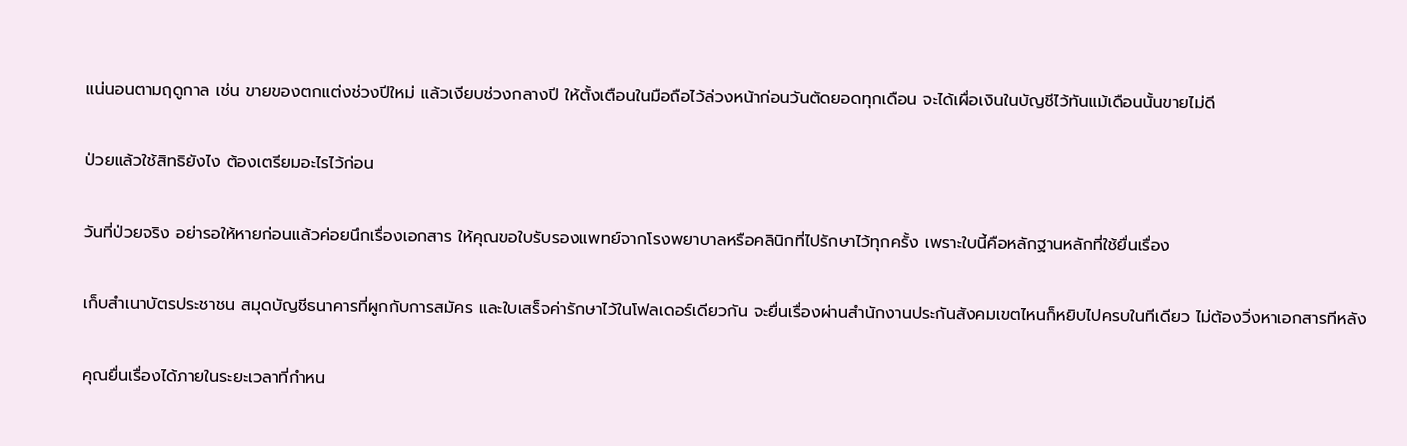แน่นอนตามฤดูกาล เช่น ขายของตกแต่งช่วงปีใหม่ แล้วเงียบช่วงกลางปี ให้ตั้งเตือนในมือถือไว้ล่วงหน้าก่อนวันตัดยอดทุกเดือน จะได้เผื่อเงินในบัญชีไว้ทันแม้เดือนนั้นขายไม่ดี

ป่วยแล้วใช้สิทธิยังไง ต้องเตรียมอะไรไว้ก่อน

วันที่ป่วยจริง อย่ารอให้หายก่อนแล้วค่อยนึกเรื่องเอกสาร ให้คุณขอใบรับรองแพทย์จากโรงพยาบาลหรือคลินิกที่ไปรักษาไว้ทุกครั้ง เพราะใบนี้คือหลักฐานหลักที่ใช้ยื่นเรื่อง

เก็บสำเนาบัตรประชาชน สมุดบัญชีธนาคารที่ผูกกับการสมัคร และใบเสร็จค่ารักษาไว้ในโฟลเดอร์เดียวกัน จะยื่นเรื่องผ่านสำนักงานประกันสังคมเขตไหนก็หยิบไปครบในทีเดียว ไม่ต้องวิ่งหาเอกสารทีหลัง

คุณยื่นเรื่องได้ภายในระยะเวลาที่กำหน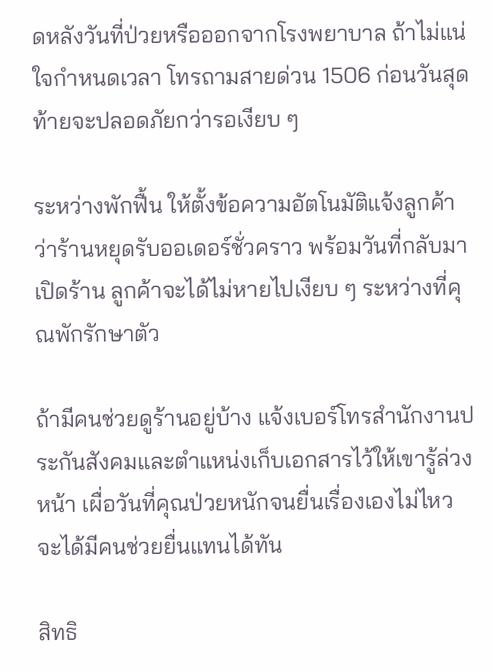ดหลังวันที่ป่วยหรือออกจากโรงพยาบาล ถ้าไม่แน่ใจกำหนดเวลา โทรถามสายด่วน 1506 ก่อนวันสุดท้ายจะปลอดภัยกว่ารอเงียบ ๆ

ระหว่างพักฟื้น ให้ตั้งข้อความอัตโนมัติแจ้งลูกค้าว่าร้านหยุดรับออเดอร์ชั่วคราว พร้อมวันที่กลับมาเปิดร้าน ลูกค้าจะได้ไม่หายไปเงียบ ๆ ระหว่างที่คุณพักรักษาตัว

ถ้ามีคนช่วยดูร้านอยู่บ้าง แจ้งเบอร์โทรสำนักงานประกันสังคมและตำแหน่งเก็บเอกสารไว้ให้เขารู้ล่วงหน้า เผื่อวันที่คุณป่วยหนักจนยื่นเรื่องเองไม่ไหว จะได้มีคนช่วยยื่นแทนได้ทัน

สิทธิ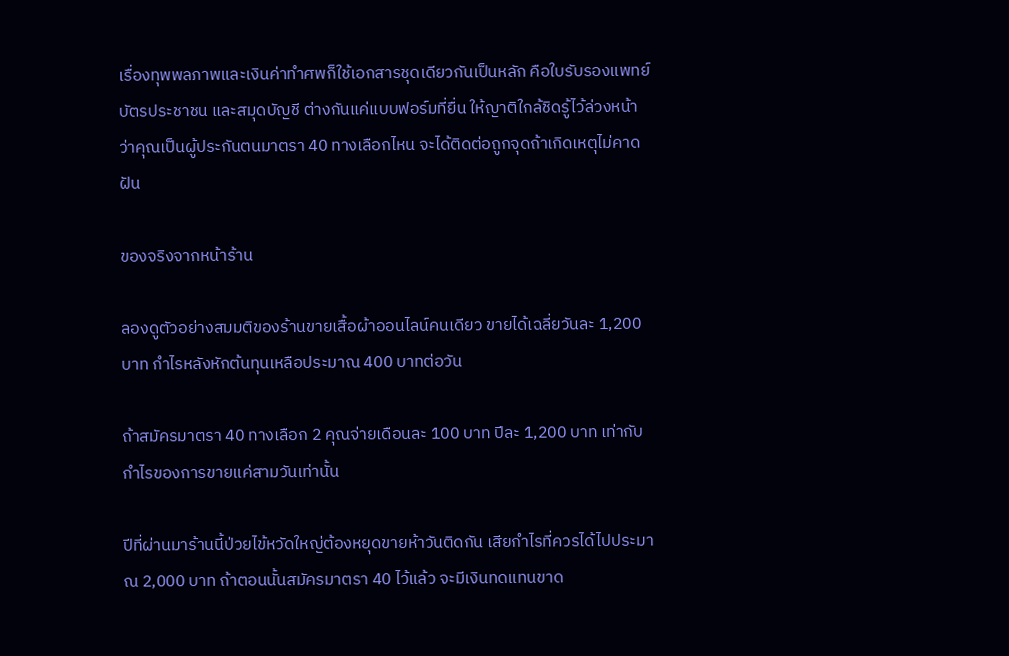เรื่องทุพพลภาพและเงินค่าทำศพก็ใช้เอกสารชุดเดียวกันเป็นหลัก คือใบรับรองแพทย์ บัตรประชาชน และสมุดบัญชี ต่างกันแค่แบบฟอร์มที่ยื่น ให้ญาติใกล้ชิดรู้ไว้ล่วงหน้าว่าคุณเป็นผู้ประกันตนมาตรา 40 ทางเลือกไหน จะได้ติดต่อถูกจุดถ้าเกิดเหตุไม่คาดฝัน

ของจริงจากหน้าร้าน

ลองดูตัวอย่างสมมติของร้านขายเสื้อผ้าออนไลน์คนเดียว ขายได้เฉลี่ยวันละ 1,200 บาท กำไรหลังหักต้นทุนเหลือประมาณ 400 บาทต่อวัน

ถ้าสมัครมาตรา 40 ทางเลือก 2 คุณจ่ายเดือนละ 100 บาท ปีละ 1,200 บาท เท่ากับกำไรของการขายแค่สามวันเท่านั้น

ปีที่ผ่านมาร้านนี้ป่วยไข้หวัดใหญ่ต้องหยุดขายห้าวันติดกัน เสียกำไรที่ควรได้ไปประมาณ 2,000 บาท ถ้าตอนนั้นสมัครมาตรา 40 ไว้แล้ว จะมีเงินทดแทนขาด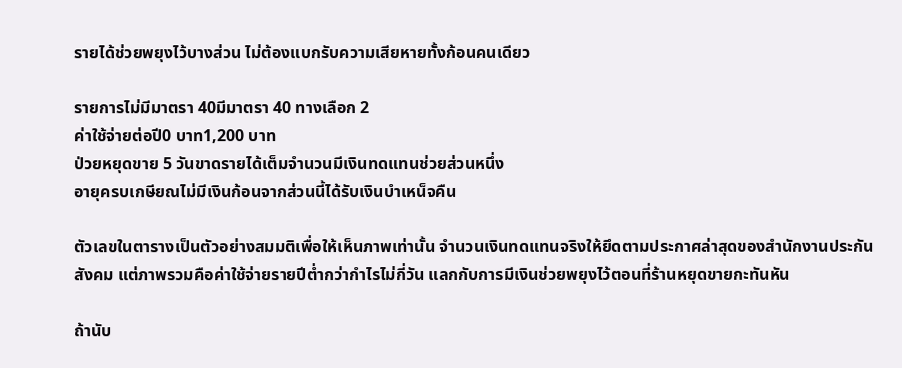รายได้ช่วยพยุงไว้บางส่วน ไม่ต้องแบกรับความเสียหายทั้งก้อนคนเดียว

รายการไม่มีมาตรา 40มีมาตรา 40 ทางเลือก 2
ค่าใช้จ่ายต่อปี0 บาท1,200 บาท
ป่วยหยุดขาย 5 วันขาดรายได้เต็มจำนวนมีเงินทดแทนช่วยส่วนหนึ่ง
อายุครบเกษียณไม่มีเงินก้อนจากส่วนนี้ได้รับเงินบำเหน็จคืน

ตัวเลขในตารางเป็นตัวอย่างสมมติเพื่อให้เห็นภาพเท่านั้น จำนวนเงินทดแทนจริงให้ยึดตามประกาศล่าสุดของสำนักงานประกันสังคม แต่ภาพรวมคือค่าใช้จ่ายรายปีต่ำกว่ากำไรไม่กี่วัน แลกกับการมีเงินช่วยพยุงไว้ตอนที่ร้านหยุดขายกะทันหัน

ถ้านับ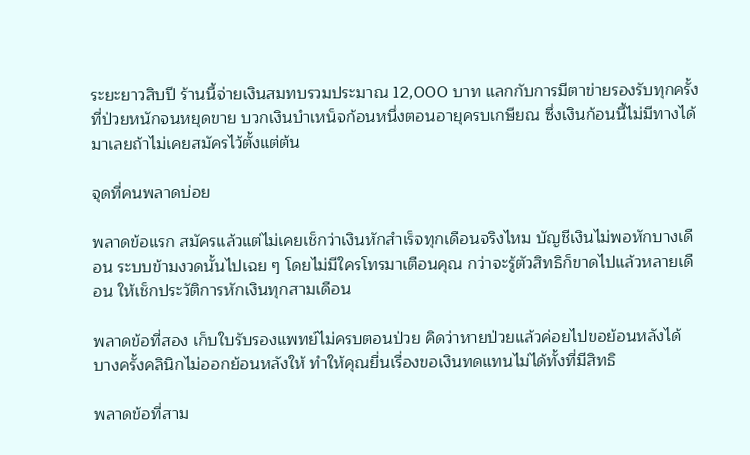ระยะยาวสิบปี ร้านนี้จ่ายเงินสมทบรวมประมาณ 12,000 บาท แลกกับการมีตาข่ายรองรับทุกครั้งที่ป่วยหนักจนหยุดขาย บวกเงินบำเหน็จก้อนหนึ่งตอนอายุครบเกษียณ ซึ่งเงินก้อนนี้ไม่มีทางได้มาเลยถ้าไม่เคยสมัครไว้ตั้งแต่ต้น

จุดที่คนพลาดบ่อย

พลาดข้อแรก สมัครแล้วแต่ไม่เคยเช็กว่าเงินหักสำเร็จทุกเดือนจริงไหม บัญชีเงินไม่พอหักบางเดือน ระบบข้ามงวดนั้นไปเฉย ๆ โดยไม่มีใครโทรมาเตือนคุณ กว่าจะรู้ตัวสิทธิก็ขาดไปแล้วหลายเดือน ให้เช็กประวัติการหักเงินทุกสามเดือน

พลาดข้อที่สอง เก็บใบรับรองแพทย์ไม่ครบตอนป่วย คิดว่าหายป่วยแล้วค่อยไปขอย้อนหลังได้ บางครั้งคลินิกไม่ออกย้อนหลังให้ ทำให้คุณยื่นเรื่องขอเงินทดแทนไม่ได้ทั้งที่มีสิทธิ

พลาดข้อที่สาม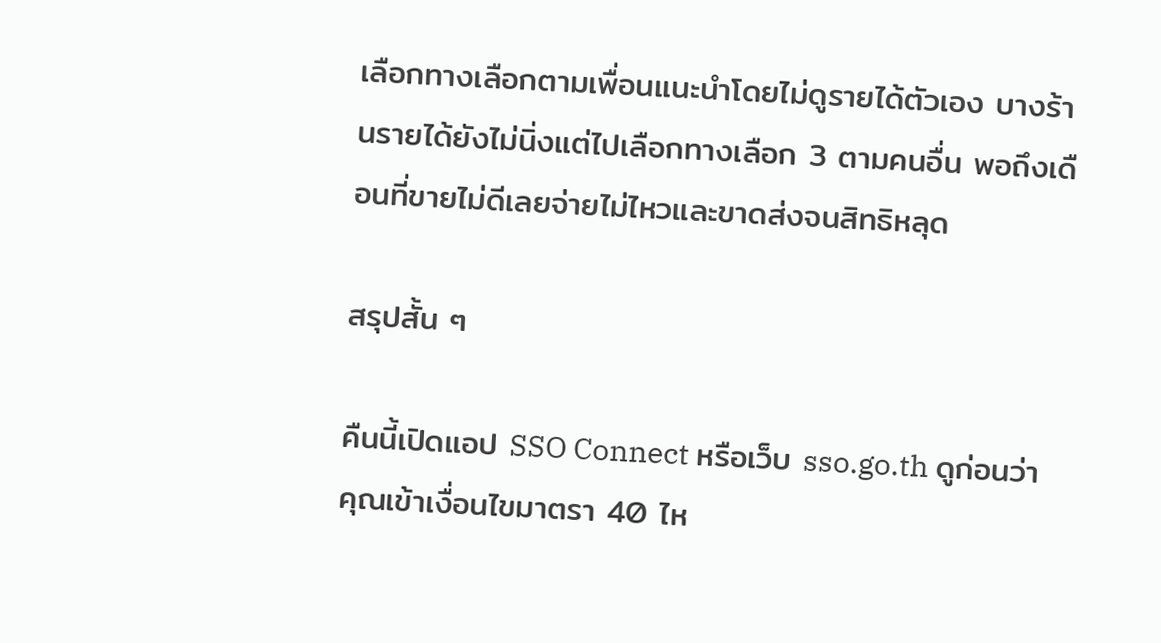เลือกทางเลือกตามเพื่อนแนะนำโดยไม่ดูรายได้ตัวเอง บางร้านรายได้ยังไม่นิ่งแต่ไปเลือกทางเลือก 3 ตามคนอื่น พอถึงเดือนที่ขายไม่ดีเลยจ่ายไม่ไหวและขาดส่งจนสิทธิหลุด

สรุปสั้น ๆ

คืนนี้เปิดแอป SSO Connect หรือเว็บ sso.go.th ดูก่อนว่าคุณเข้าเงื่อนไขมาตรา 40 ไห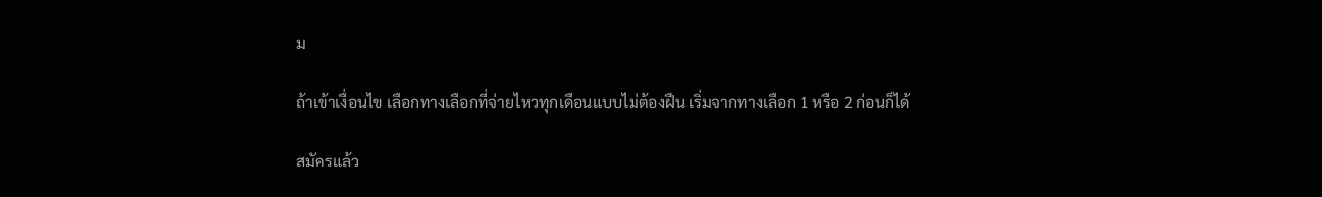ม

ถ้าเข้าเงื่อนไข เลือกทางเลือกที่จ่ายไหวทุกเดือนแบบไม่ต้องฝืน เริ่มจากทางเลือก 1 หรือ 2 ก่อนก็ได้

สมัครแล้ว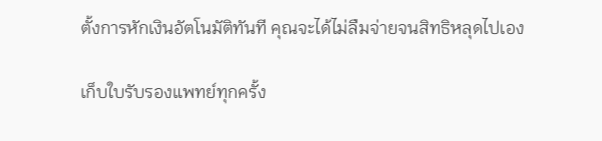ตั้งการหักเงินอัตโนมัติทันที คุณจะได้ไม่ลืมจ่ายจนสิทธิหลุดไปเอง

เก็บใบรับรองแพทย์ทุกครั้ง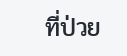ที่ป่วย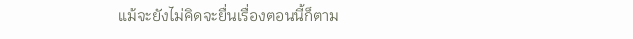แม้จะยังไม่คิดจะยื่นเรื่องตอนนี้ก็ตาม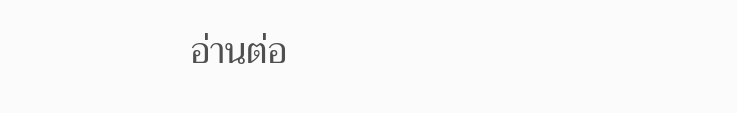อ่านต่อ